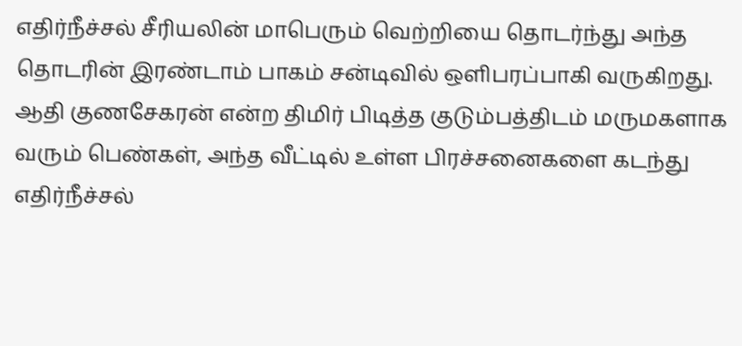எதிர்நீச்சல் சீரியலின் மாபெரும் வெற்றியை தொடர்ந்து அந்த தொடரின் இரண்டாம் பாகம் சன்டிவில் ஒளிபரப்பாகி வருகிறது.
ஆதி குணசேகரன் என்ற திமிர் பிடித்த குடும்பத்திடம் மருமகளாக வரும் பெண்கள், அந்த வீட்டில் உள்ள பிரச்சனைகளை கடந்து எதிர்நீச்சல்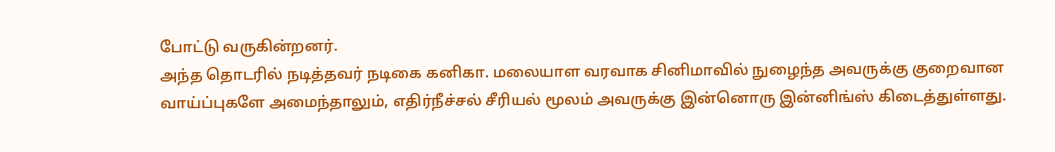போட்டு வருகின்றனர்.
அந்த தொடரில் நடித்தவர் நடிகை கனிகா. மலையாள வரவாக சினிமாவில் நுழைந்த அவருக்கு குறைவான வாய்ப்புகளே அமைந்தாலும், எதிர்நீச்சல் சீரியல் மூலம் அவருக்கு இன்னொரு இன்னிங்ஸ் கிடைத்துள்ளது.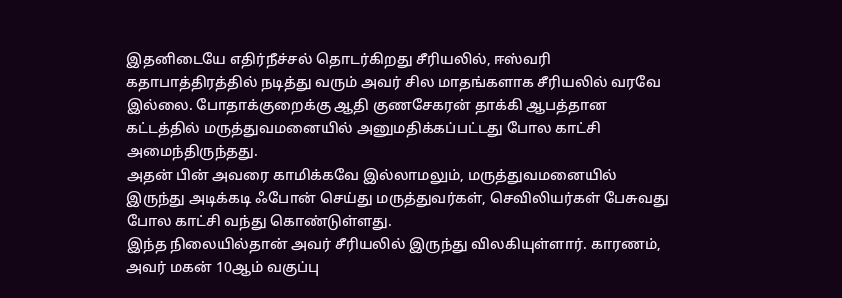இதனிடையே எதிர்நீச்சல் தொடர்கிறது சீரியலில், ஈஸ்வரி கதாபாத்திரத்தில் நடித்து வரும் அவர் சில மாதங்களாக சீரியலில் வரவே இல்லை. போதாக்குறைக்கு ஆதி குணசேகரன் தாக்கி ஆபத்தான கட்டத்தில் மருத்துவமனையில் அனுமதிக்கப்பட்டது போல காட்சி அமைந்திருந்தது.
அதன் பின் அவரை காமிக்கவே இல்லாமலும், மருத்துவமனையில் இருந்து அடிக்கடி ஃபோன் செய்து மருத்துவர்கள், செவிலியர்கள் பேசுவது போல காட்சி வந்து கொண்டுள்ளது.
இந்த நிலையில்தான் அவர் சீரியலில் இருந்து விலகியுள்ளார். காரணம், அவர் மகன் 10ஆம் வகுப்பு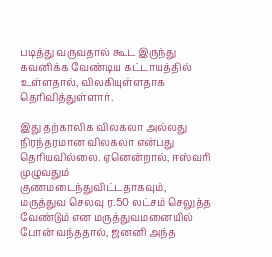படித்து வருவதால் கூட இருந்து கவனிக்க வேண்டிய கட்டாயத்தில் உள்ளதால், விலகியுள்ளதாக தெரிவித்துள்ளார்.

இது தற்காலிக விலகலா அல்லது நிரந்தரமான விலகலா என்பது தெரியவில்லை. ஏனென்றால், ஈஸ்வரி முழுவதும் குணமடைந்துவிட்டதாகவும், மருத்துவ செலவு ர.50 லட்சம் செலுத்த வேண்டும் என மருத்துவமனையில் போன் வந்ததால், ஜனனி அந்த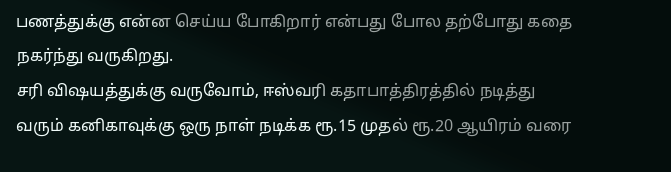பணத்துக்கு என்ன செய்ய போகிறார் என்பது போல தற்போது கதை நகர்ந்து வருகிறது.
சரி விஷயத்துக்கு வருவோம், ஈஸ்வரி கதாபாத்திரத்தில் நடித்து வரும் கனிகாவுக்கு ஒரு நாள் நடிக்க ரூ.15 முதல் ரூ.20 ஆயிரம் வரை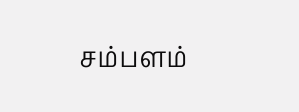சம்பளம்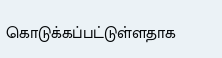கொடுக்கப்பட்டுள்ளதாக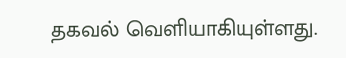தகவல் வெளியாகியுள்ளது.